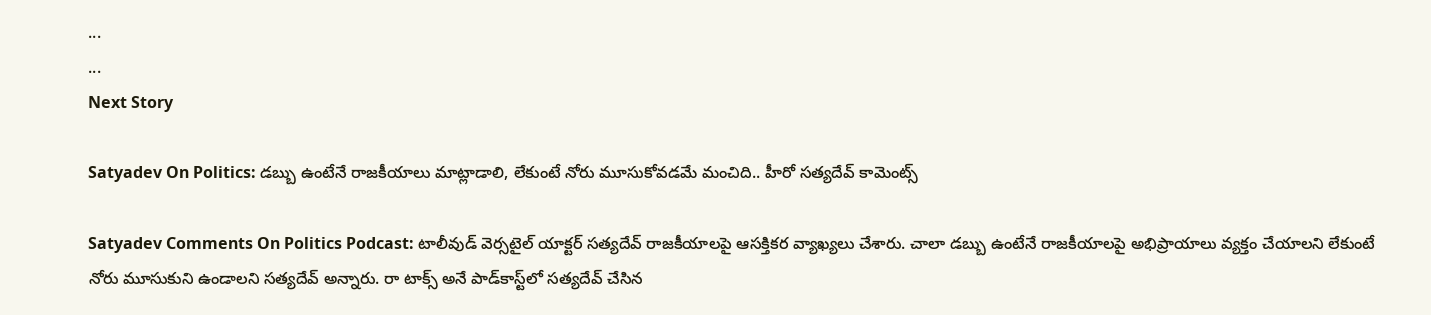...
...
Next Story

Satyadev On Politics: డబ్బు ఉంటేనే రాజకీయాలు మాట్లాడాలి, లేకుంటే నోరు మూసుకోవడమే మంచిది.. హీరో సత్యదేవ్ కామెంట్స్

Satyadev Comments On Politics Podcast: టాలీవుడ్ వెర్సటైల్ యాక్టర్ సత్యదేవ్ రాజకీయాలపై ఆసక్తికర వ్యాఖ్యలు చేశారు. చాలా డబ్బు ఉంటేనే రాజకీయాలపై అభిప్రాయాలు వ్యక్తం చేయాలని లేకుంటే నోరు మూసుకుని ఉండాలని సత్యదేవ్ అన్నారు. రా టాక్స్ అనే పాడ్‌కాస్ట్‌లో సత్యదేవ్ చేసిన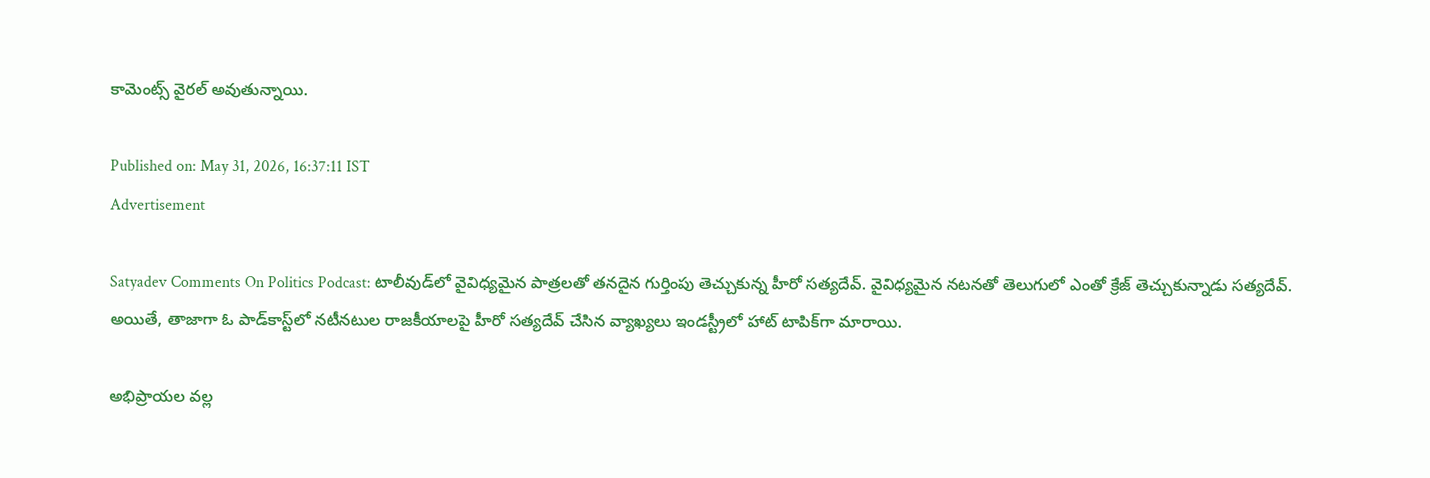కామెంట్స్ వైరల్ అవుతున్నాయి.

Published on: May 31, 2026, 16:37:11 IST
Advertisement

Satyadev Comments On Politics Podcast: టాలీవుడ్‌లో వైవిధ్యమైన పాత్రలతో తనదైన గుర్తింపు తెచ్చుకున్న హీరో సత్యదేవ్. వైవిధ్యమైన నటనతో తెలుగులో ఎంతో క్రేజ్ తెచ్చుకున్నాడు సత్యదేవ్. అయితే, తాజాగా ఓ పాడ్‌కాస్ట్‌లో నటీనటుల రాజకీయాలపై హీరో సత్యదేవ్ చేసిన వ్యాఖ్యలు ఇండస్ట్రీలో హాట్ టాపిక్‌గా మారాయి.

అభిప్రాయల వల్ల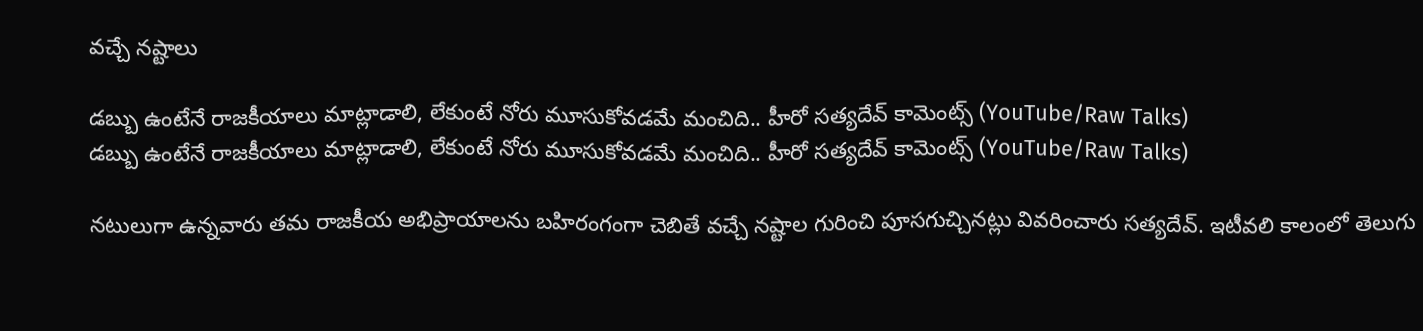వచ్చే నష్టాలు

డబ్బు ఉంటేనే రాజకీయాలు మాట్లాడాలి, లేకుంటే నోరు మూసుకోవడమే మంచిది.. హీరో సత్యదేవ్ కామెంట్స్ (YouTube/Raw Talks)
డబ్బు ఉంటేనే రాజకీయాలు మాట్లాడాలి, లేకుంటే నోరు మూసుకోవడమే మంచిది.. హీరో సత్యదేవ్ కామెంట్స్ (YouTube/Raw Talks)

నటులుగా ఉన్నవారు తమ రాజకీయ అభిప్రాయాలను బహిరంగంగా చెబితే వచ్చే నష్టాల గురించి పూసగుచ్చినట్లు వివరించారు సత్యదేవ్. ఇటీవలి కాలంలో తెలుగు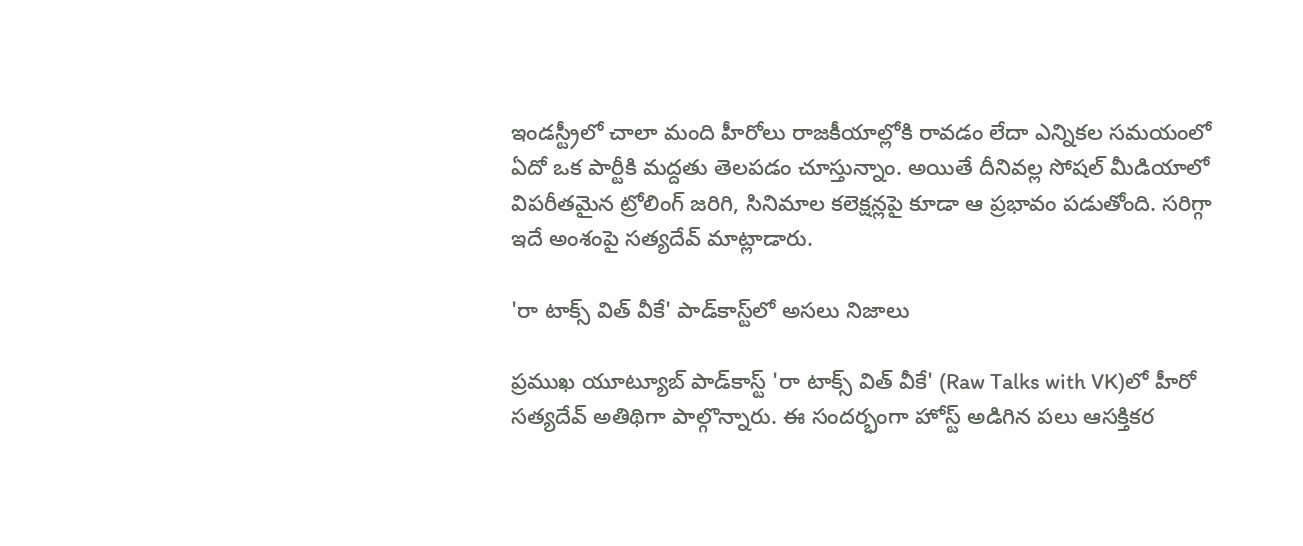ఇండస్ట్రీలో చాలా మంది హీరోలు రాజకీయాల్లోకి రావడం లేదా ఎన్నికల సమయంలో ఏదో ఒక పార్టీకి మద్దతు తెలపడం చూస్తున్నాం. అయితే దీనివల్ల సోషల్ మీడియాలో విపరీతమైన ట్రోలింగ్ జరిగి, సినిమాల కలెక్షన్లపై కూడా ఆ ప్రభావం పడుతోంది. సరిగ్గా ఇదే అంశంపై సత్యదేవ్ మాట్లాడారు.

'రా టాక్స్ విత్ వీకే' పాడ్‌కాస్ట్‌లో అసలు నిజాలు

ప్రముఖ యూట్యూబ్ పాడ్‌కాస్ట్ 'రా టాక్స్ విత్ వీకే' (Raw Talks with VK)లో హీరో సత్యదేవ్ అతిథిగా పాల్గొన్నారు. ఈ సందర్భంగా హోస్ట్ అడిగిన పలు ఆసక్తికర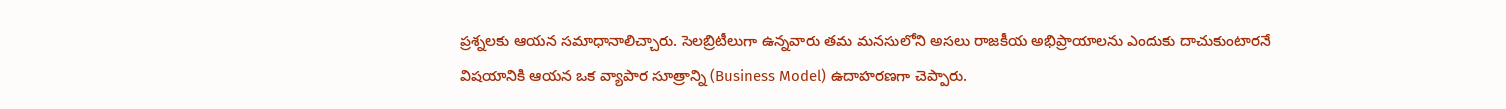ప్రశ్నలకు ఆయన సమాధానాలిచ్చారు. సెలబ్రిటీలుగా ఉన్నవారు తమ మనసులోని అసలు రాజకీయ అభిప్రాయాలను ఎందుకు దాచుకుంటారనే విషయానికి ఆయన ఒక వ్యాపార సూత్రాన్ని (Business Model) ఉదాహరణగా చెప్పారు.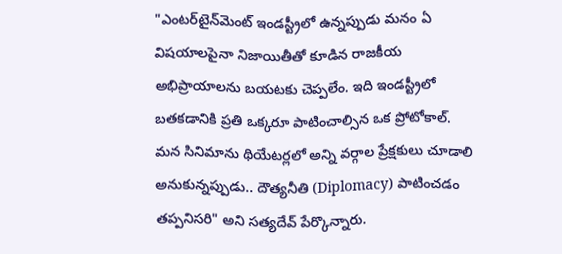"ఎంటర్‌టైన్‌మెంట్ ఇండస్ట్రీలో ఉన్నప్పుడు మనం ఏ విషయాలపైనా నిజాయితీతో కూడిన రాజకీయ అభిప్రాయాలను బయటకు చెప్పలేం. ఇది ఇండస్ట్రీలో బతకడానికి ప్రతి ఒక్కరూ పాటించాల్సిన ఒక ప్రోటోకాల్. మన సినిమాను థియేటర్లలో అన్ని వర్గాల ప్రేక్షకులు చూడాలి అనుకున్నప్పుడు.. దౌత్యనీతి (Diplomacy) పాటించడం తప్పనిసరి" అని సత్యదేవ్ పేర్కొన్నారు.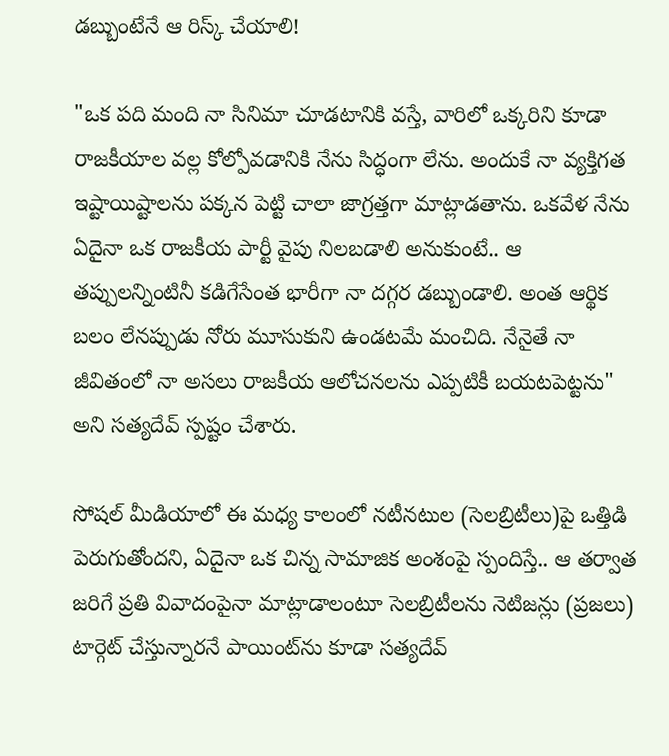డబ్బుంటేనే ఆ రిస్క్ చేయాలి!

"ఒక పది మంది నా సినిమా చూడటానికి వస్తే, వారిలో ఒక్కరిని కూడా రాజకీయాల వల్ల కోల్పోవడానికి నేను సిద్ధంగా లేను. అందుకే నా వ్యక్తిగత ఇష్టాయిష్టాలను పక్కన పెట్టి చాలా జాగ్రత్తగా మాట్లాడతాను. ఒకవేళ నేను ఏదైనా ఒక రాజకీయ పార్టీ వైపు నిలబడాలి అనుకుంటే.. ఆ తప్పులన్నింటినీ కడిగేసేంత భారీగా నా దగ్గర డబ్బుండాలి. అంత ఆర్థిక బలం లేనప్పుడు నోరు మూసుకుని ఉండటమే మంచిది. నేనైతే నా జీవితంలో నా అసలు రాజకీయ ఆలోచనలను ఎప్పటికీ బయటపెట్టను" అని సత్యదేవ్ స్పష్టం చేశారు.

సోషల్ మీడియాలో ఈ మధ్య కాలంలో నటీనటుల (సెలబ్రిటీలు)పై ఒత్తిడి పెరుగుతోందని, ఏదైనా ఒక చిన్న సామాజిక అంశంపై స్పందిస్తే.. ఆ తర్వాత జరిగే ప్రతి వివాదంపైనా మాట్లాడాలంటూ సెలబ్రిటీలను నెటిజన్లు (ప్రజలు) టార్గెట్ చేస్తున్నారనే పాయింట్‌ను కూడా సత్యదేవ్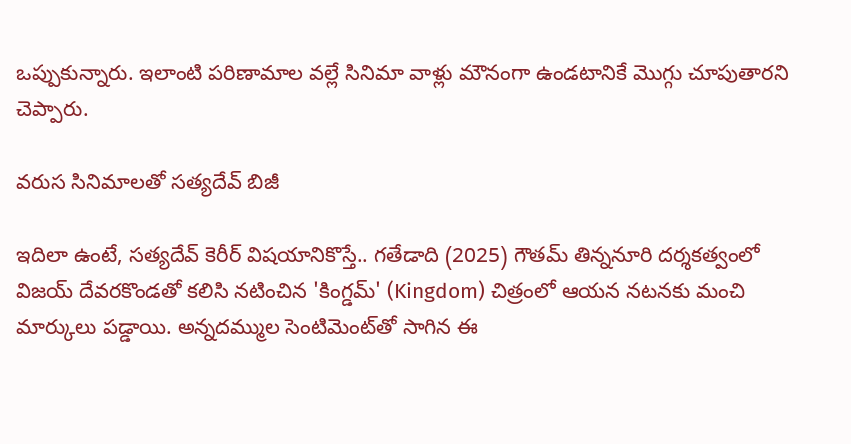ఒప్పుకున్నారు. ఇలాంటి పరిణామాల వల్లే సినిమా వాళ్లు మౌనంగా ఉండటానికే మొగ్గు చూపుతారని చెప్పారు.

వరుస సినిమాలతో సత్యదేవ్ బిజీ

ఇదిలా ఉంటే, సత్యదేవ్ కెరీర్ విషయానికొస్తే.. గతేడాది (2025) గౌతమ్ తిన్ననూరి దర్శకత్వంలో విజయ్ దేవరకొండతో కలిసి నటించిన 'కింగ్డమ్' (Kingdom) చిత్రంలో ఆయన నటనకు మంచి మార్కులు పడ్డాయి. అన్నదమ్ముల సెంటిమెంట్‌తో సాగిన ఈ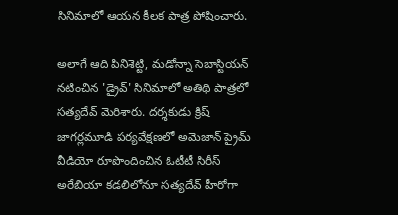సినిమాలో ఆయన కీలక పాత్ర పోషించారు.

అలాగే ఆది పినిశెట్టి, మడోన్నా సెబాస్టియన్ నటించిన 'డ్రైవ్' సినిమాలో అతిథి పాత్రలో సత్యదేవ్ మెరిశారు. దర్శకుడు క్రిష్ జాగర్లమూడి పర్యవేక్షణలో అమెజాన్ ప్రైమ్ వీడియో రూపొందించిన ఓటీటీ సిరీస్ అరేబియా కడలిలోనూ సత్యదేవ్ హీరోగా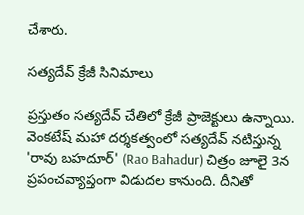చేశారు.

సత్యదేవ్ క్రేజీ సినిమాలు

ప్రస్తుతం సత్యదేవ్ చేతిలో క్రేజీ ప్రాజెక్టులు ఉన్నాయి. వెంకటేష్ మహా దర్శకత్వంలో సత్యదేవ్ నటిస్తున్న 'రావు బహదూర్' (Rao Bahadur) చిత్రం జూలై 3న ప్రపంచవ్యాప్తంగా విడుదల కానుంది. దీనితో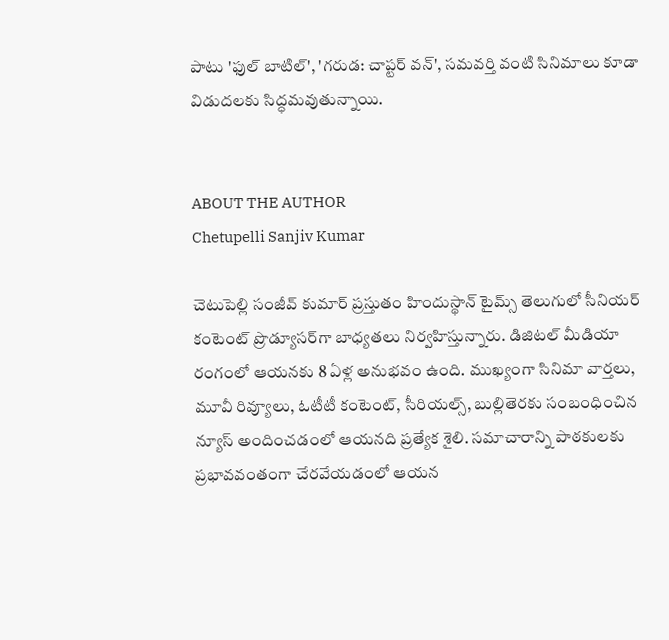పాటు 'ఫుల్ బాటిల్', 'గరుడ: చాప్టర్ వన్', సమవర్తి వంటి సినిమాలు కూడా విడుదలకు సిద్ధమవుతున్నాయి.


ABOUT THE AUTHOR
Chetupelli Sanjiv Kumar

చెటుపెల్లి సంజీవ్ కుమార్ ప్రస్తుతం హిందుస్థాన్ టైమ్స్ తెలుగులో సీనియర్ కంటెంట్ ప్రొడ్యూసర్‌గా బాధ్యతలు నిర్వహిస్తున్నారు. డిజిటల్ మీడియా రంగంలో ఆయనకు 8 ఏళ్ల అనుభవం ఉంది. ముఖ్యంగా సినిమా వార్తలు, మూవీ రివ్యూలు, ఓటీటీ కంటెంట్, సీరియల్స్, బుల్లితెరకు సంబంధించిన న్యూస్ అందించడంలో ఆయనది ప్రత్యేక శైలి. సమాచారాన్ని పాఠకులకు ప్రభావవంతంగా చేరవేయడంలో ఆయన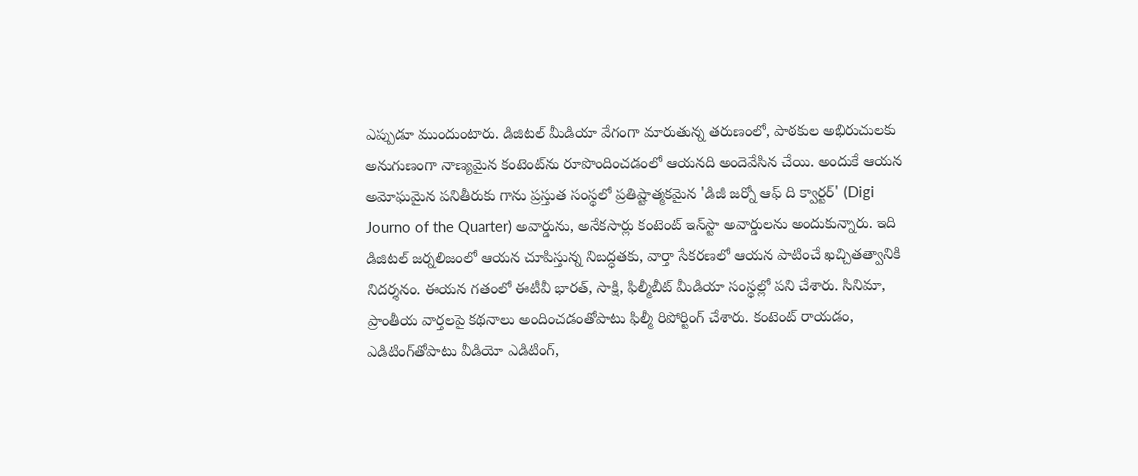ఎప్పుడూ ముందుంటారు. డిజిటల్ మీడియా వేగంగా మారుతున్న తరుణంలో, పాఠకుల అభిరుచులకు అనుగుణంగా నాణ్యమైన కంటెంట్‌ను రూపొందించడంలో ఆయనది అందెవేసిన చేయి. అందుకే ఆయన అమోఘమైన పనితీరుకు గాను ప్రస్తుత సంస్థలో ప్రతిష్టాత్మకమైన 'డిజీ జర్నో ఆఫ్ ది క్వార్టర్' (Digi Journo of the Quarter) అవార్డును, అనేకసార్లు కంటెంట్ ఇన్‌స్టా అవార్డులను అందుకున్నారు. ఇది డిజిటల్ జర్నలిజంలో ఆయన చూపిస్తున్న నిబద్ధతకు, వార్తా సేకరణలో ఆయన పాటించే ఖచ్చితత్వానికి నిదర్శనం. ఈయన గతంలో ఈటీవీ భారత్, సాక్షి, ఫిల్మీబీట్ మీడియా సంస్థల్లో పని చేశారు. సినిమా, ప్రాంతీయ వార్తలపై కథనాలు అందించడంతోపాటు ఫిల్మీ రిపోర్టింగ్ చేశారు. కంటెంట్ రాయడం, ఎడిటింగ్‌తోపాటు వీడియో ఎడిటింగ్,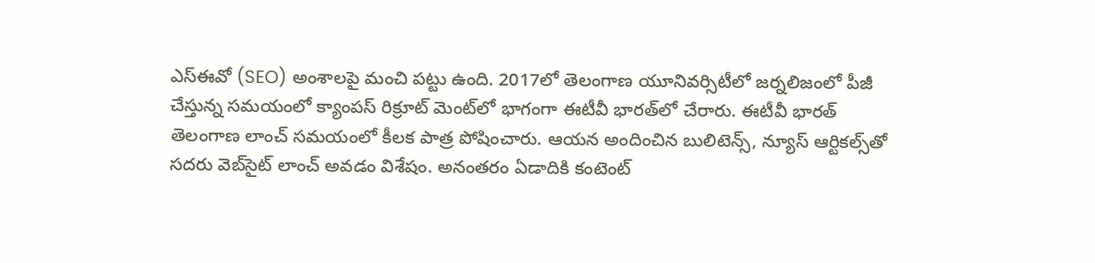ఎస్‌ఈవో (SEO) అంశాలపై మంచి పట్టు ఉంది. 2017లో తెలంగాణ యూనివర్సిటీలో జర్నలిజంలో పీజీ చేస్తున్న సమయంలో క్యాంపస్ రిక్రూట్ మెంట్‌లో భాగంగా ఈటీవీ భారత్‌లో చేరారు. ఈటీవీ భారత్ తెలంగాణ లాంచ్ సమయంలో కీలక పాత్ర పోషించారు. ఆయన అందించిన బులిటెన్స్, న్యూస్ ఆర్టికల్స్‌తో సదరు వెబ్‌సైట్ లాంచ్ అవడం విశేషం. అనంతరం ఏడాదికి కంటెంట్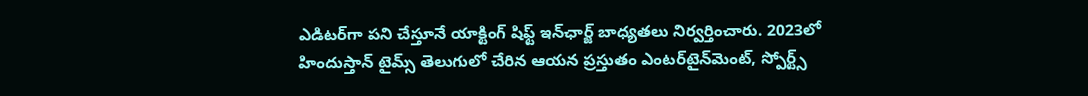ఎడిటర్‌గా పని చేస్తూనే యాక్టింగ్ షిఫ్ట్ ఇన్‌ఛార్జ్ బాధ్యతలు నిర్వర్తించారు. 2023లో హిందుస్తాన్ టైమ్స్ తెలుగులో చేరిన ఆయన ప్రస్తుతం ఎంటర్‌టైన్‌మెంట్, స్పోర్ట్స్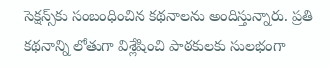సెక్షన్స్‌కు సంబంధించిన కథనాలను అందిస్తున్నారు. ప్రతి కథనాన్ని లోతుగా విశ్లేషించి పాఠకులకు సులభంగా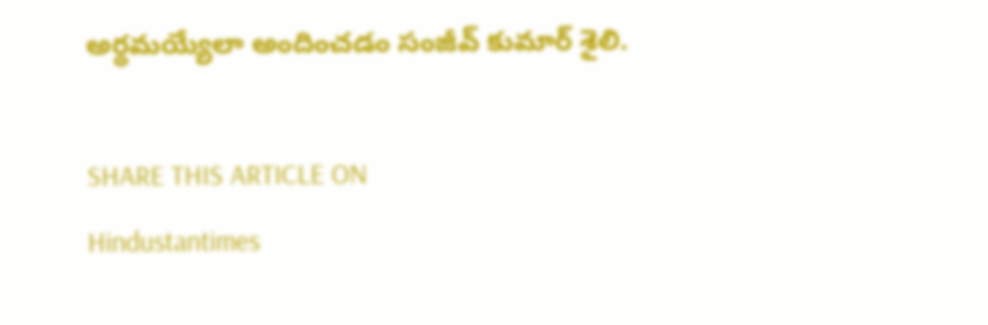అర్థమయ్యేలా అందించడం సంజీవ్ కుమార్ శైలి.

SHARE THIS ARTICLE ON
Hindustantimes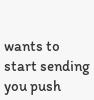wants to start sending you push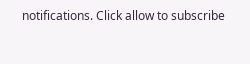notifications. Click allow to subscribe